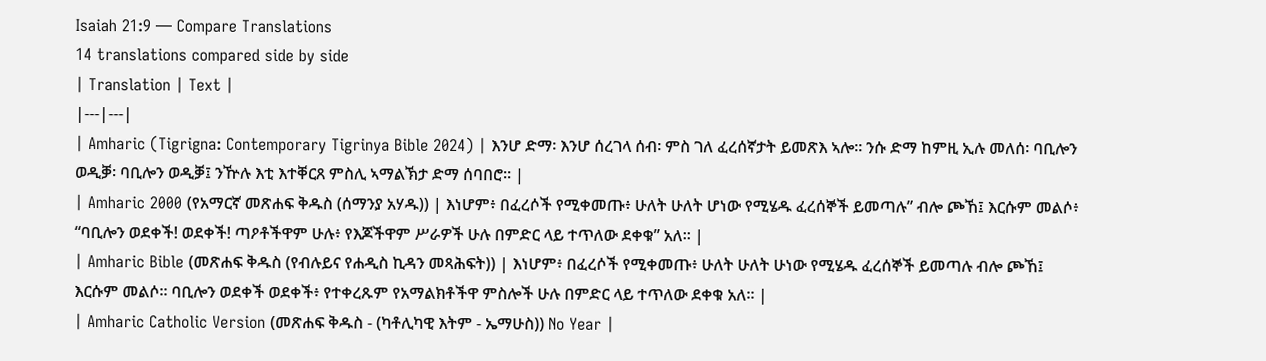Isaiah 21:9 — Compare Translations
14 translations compared side by side
| Translation | Text |
|---|---|
| Amharic (Tigrigna: Contemporary Tigrinya Bible 2024) | እንሆ ድማ፡ እንሆ ሰረገላ ሰብ፡ ምስ ገለ ፈረሰኛታት ይመጽእ ኣሎ። ንሱ ድማ ከምዚ ኢሉ መለሰ፡ ባቢሎን ወዲቓ፡ ባቢሎን ወዲቓ፤ ንዅሉ እቲ እተቐርጸ ምስሊ ኣማልኽታ ድማ ሰባበሮ። |
| Amharic 2000 (የአማርኛ መጽሐፍ ቅዱስ (ሰማንያ አሃዱ)) | እነሆም፥ በፈረሶች የሚቀመጡ፥ ሁለት ሁለት ሆነው የሚሄዱ ፈረሰኞች ይመጣሉ” ብሎ ጮኸ፤ እርሱም መልሶ፥ “ባቢሎን ወደቀች! ወደቀች! ጣዖቶችዋም ሁሉ፥ የእጆችዋም ሥራዎች ሁሉ በምድር ላይ ተጥለው ደቀቁ” አለ። |
| Amharic Bible (መጽሐፍ ቅዱስ (የብሉይና የሐዲስ ኪዳን መጻሕፍት)) | እነሆም፥ በፈረሶች የሚቀመጡ፥ ሁለት ሁለት ሁነው የሚሄዱ ፈረሰኞች ይመጣሉ ብሎ ጮኸ፤ እርሱም መልሶ። ባቢሎን ወደቀች ወደቀች፥ የተቀረጹም የአማልክቶችዋ ምስሎች ሁሉ በምድር ላይ ተጥለው ደቀቁ አለ። |
| Amharic Catholic Version (መጽሐፍ ቅዱስ - (ካቶሊካዊ እትም - ኤማሁስ)) No Year |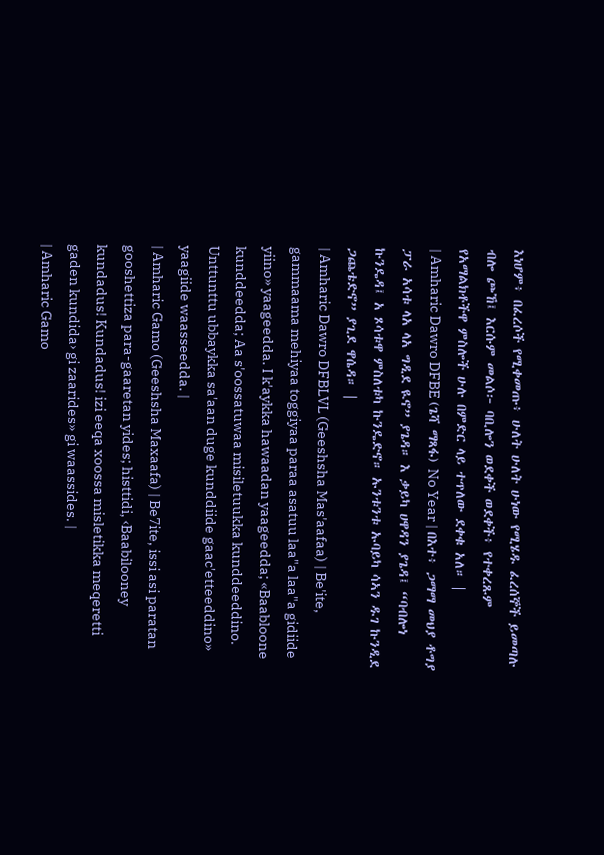እነሆም፥ በፈረሶች የሚቀመጡ፥ ሁለት ሁለት ሁነው የሚሄዱ ፈረሰኞች ይመጣሉ ብሎ ጮኸ፤ እርሱም መልሶ፦ ባቢሎን ወደቀች ወደቀች፥ የተቀረጹም የአማልክቶችዋ ምስሎች ሁሉ በምድር ላይ ተጥለው ደቀቁ አለ። |
| Amharic Dawro DFBE (ጌሻ ማጻፋ) No Year | በእተ፥ ጋማማ መህያ ቶግያ ፓራ አሳቱ ላአ ላአ ግዲደ ዪኖ” ያጌዳ። እ ቃይካ ሀዋዳን ያጌዳ፤ “ባብሎነ ኩንዴዳ፤ አ ጾሳቱዋ ምስለቱካ ኩንዴድኖ። ኡንቱንቱ ኡባይካ ሳኣን ዱገ ኩንዲደ ጋጨቴድኖ” ያጊደ ዋሴዳ። |
| Amharic Dawro DFBLVL (Geeshsha Mas'aafaa) | Be'ite, gammaama mehiyaa toggiyaa paraa asatuu laa"a laa"a gidiide yiino» yaageedda. I k'aykka hawaadan yaageedda; «Baabloone kunddeedda; Aa s'oossatuwaa misiletuukka kunddeeddino. Unttunttu ubbaykka sa'aan duge kunddiide gaac'etteeddino» yaagiide waasseedda. |
| Amharic Gamo (Geeshsha Maxaafa) | Be7ite, issi asi paratan gooshettiza para-gaaretan yides; histtidi, ‹Baabilooney kundadus! Kundadus! izi eeqa xoossa misletikka meqeretti gaden kundida› gi zaarides» gi waassides. |
| Amharic Gamo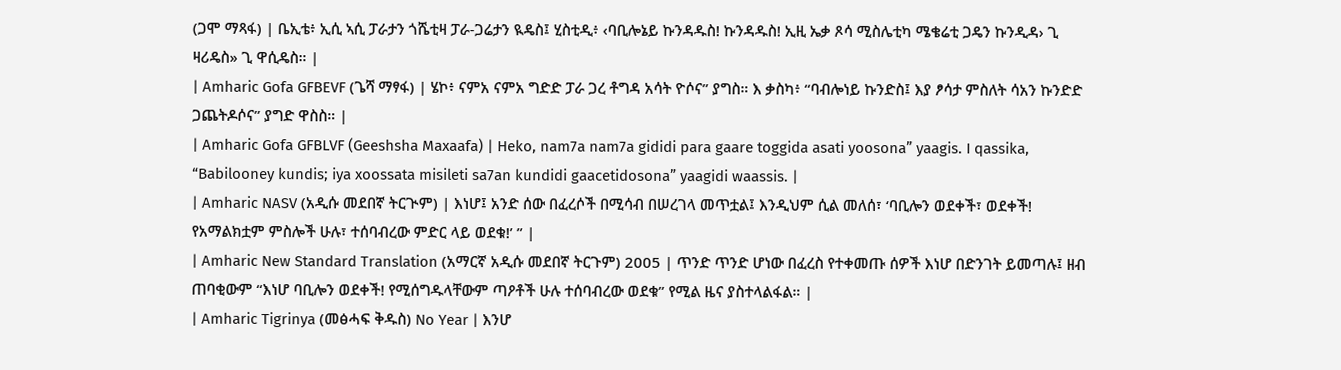(ጋሞ ማጻፋ) | ቤኢቴ፥ ኢሲ ኣሲ ፓራታን ጎሼቲዛ ፓራ-ጋሬታን ዪዴስ፤ ሂስቲዲ፥ ‹ባቢሎኔይ ኩንዳዱስ! ኩንዳዱስ! ኢዚ ኤቃ ጾሳ ሚስሌቲካ ሜቄሬቲ ጋዴን ኩንዲዳ› ጊ ዛሪዴስ» ጊ ዋሲዴስ። |
| Amharic Gofa GFBEVF (ጌሻ ማፃፋ) | ሄኮ፥ ናምአ ናምአ ግድድ ፓራ ጋረ ቶግዳ አሳት ዮሶና” ያግስ። እ ቃስካ፥ “ባብሎነይ ኩንድስ፤ እያ ፆሳታ ምስለት ሳአን ኩንድድ ጋጨትዶሶና” ያግድ ዋስስ። |
| Amharic Gofa GFBLVF (Geeshsha Maxaafa) | Heko, nam7a nam7a gididi para gaare toggida asati yoosona” yaagis. I qassika, “Babilooney kundis; iya xoossata misileti sa7an kundidi gaacetidosona” yaagidi waassis. |
| Amharic NASV (አዲሱ መደበኛ ትርጒም) | እነሆ፤ አንድ ሰው በፈረሶች በሚሳብ በሠረገላ መጥቷል፤ እንዲህም ሲል መለሰ፣ ‘ባቢሎን ወደቀች፣ ወደቀች! የአማልክቷም ምስሎች ሁሉ፣ ተሰባብረው ምድር ላይ ወደቁ!’ ” |
| Amharic New Standard Translation (አማርኛ አዲሱ መደበኛ ትርጉም) 2005 | ጥንድ ጥንድ ሆነው በፈረስ የተቀመጡ ሰዎች እነሆ በድንገት ይመጣሉ፤ ዘብ ጠባቂውም “እነሆ ባቢሎን ወደቀች! የሚሰግዱላቸውም ጣዖቶች ሁሉ ተሰባብረው ወደቁ” የሚል ዜና ያስተላልፋል። |
| Amharic Tigrinya (መፅሓፍ ቅዱስ) No Year | እንሆ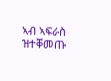ኣብ ኣፍራስ ዝተቐመጡ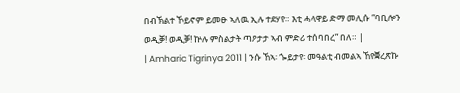በብኽልተ ኾይኖም ይመፁ ኣለዉ ኢሉ ተደሃየ። እቲ ሓላዋይ ድማ መሊሱ “ባቢሎን ወዲቓ! ወዲቓ! ኵሉ ምስልታት ጣዖታታ ኣብ ምድሪ ተሰባበረ” በለ። |
| Amharic Tigrinya 2011 | ንሱ ኸኣ፡ ጐይታየ፡ መዓልቲ ብመልኣ ኸየቛረጽኩ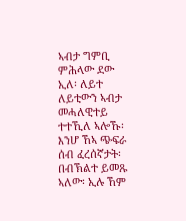ኣብታ ግምቢ ምሕላው ደው ኢለ፡ ለይተ ለይቲውን ኣብታ መሓለዊተይ ተተኺለ ኣሎኹ፡ እንሆ ኸኣ ጭፍራ ሰብ ፈረሰኛታት፡ በብኽልተ ይመጹ ኣለው፡ ኢሉ ኸም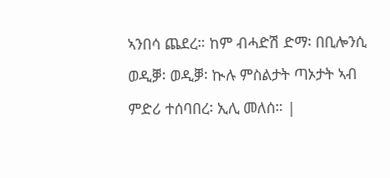ኣንበሳ ጨደረ። ከም ብሓድሽ ድማ፡ በቢሎንሲ ወዲቓ፡ ወዲቓ፡ ኲሉ ምስልታት ጣኦታት ኣብ ምድሪ ተሰባበረ፡ ኢሊ መለሰ። |